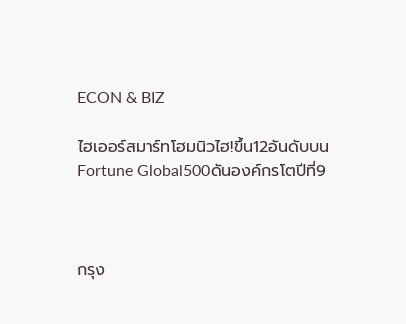ECON & BIZ

ไฮเออร์สมาร์ทโฮมนิวไฮ!ขึ้น12อันดับบน Fortune Global500ดันองค์กรโตปีที่9



กรุง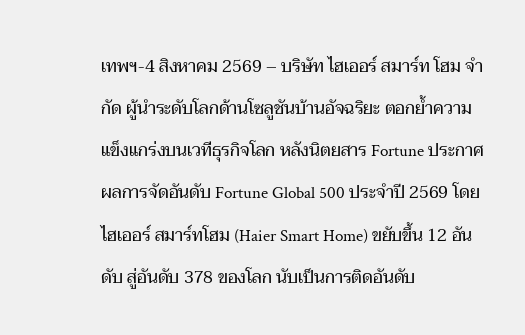เทพฯ-4 สิงหาคม 2569 – บริษัท ไฮเออร์ สมาร์ท โฮม จำกัด ผู้นำระดับโลกด้านโซลูชันบ้านอัจฉริยะ ตอกย้ำความแข็งแกร่งบนเวทีธุรกิจโลก หลังนิตยสาร Fortune ประกาศผลการจัดอันดับ Fortune Global 500 ประจำปี 2569 โดย ไฮเออร์ สมาร์ทโฮม (Haier Smart Home) ขยับขึ้น 12 อันดับ สู่อันดับ 378 ของโลก นับเป็นการติดอันดับ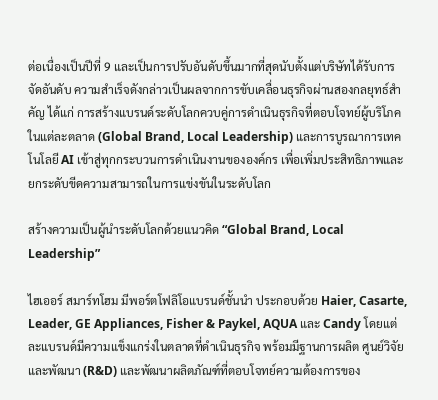ต่อเนื่องเป็นปีที่ 9 และเป็นการปรับอันดับขึ้นมากที่สุดนับตั้งแต่บริษัทได้รับการจัดอันดับ ความสำเร็จดังกล่าวเป็นผลจากการขับเคลื่อนธุรกิจผ่านสองกลยุทธ์สำคัญ ได้แก่ การสร้างแบรนด์ระดับโลกควบคู่การดำเนินธุรกิจที่ตอบโจทย์ผู้บริโภคในแต่ละตลาด (Global Brand, Local Leadership) และการบูรณาการเทคโนโลยี AI เข้าสู่ทุกกระบวนการดำเนินงานขององค์กร เพื่อเพิ่มประสิทธิภาพและยกระดับขีดความสามารถในการแข่งขันในระดับโลก

สร้างความเป็นผู้นำระดับโลกด้วยแนวคิด “Global Brand, Local Leadership”

ไฮเออร์ สมาร์ทโฮม มีพอร์ตโฟลิโอแบรนด์ชั้นนำ ประกอบด้วย Haier, Casarte, Leader, GE Appliances, Fisher & Paykel, AQUA และ Candy โดยแต่ละแบรนด์มีความแข็งแกร่งในตลาดที่ดำเนินธุรกิจ พร้อมมีฐานการผลิต ศูนย์วิจัยและพัฒนา (R&D) และพัฒนาผลิตภัณฑ์ที่ตอบโจทย์ความต้องการของ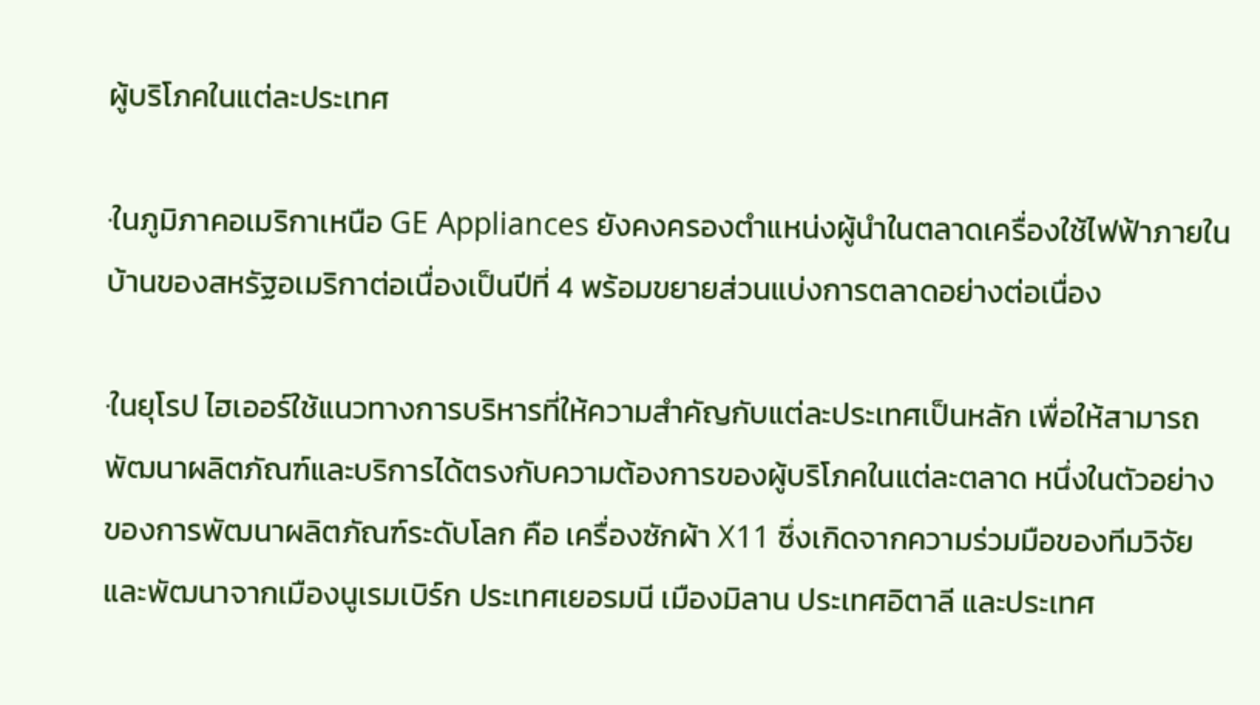ผู้บริโภคในแต่ละประเทศ

·ในภูมิภาคอเมริกาเหนือ GE Appliances ยังคงครองตำแหน่งผู้นำในตลาดเครื่องใช้ไฟฟ้าภายในบ้านของสหรัฐอเมริกาต่อเนื่องเป็นปีที่ 4 พร้อมขยายส่วนแบ่งการตลาดอย่างต่อเนื่อง

·ในยุโรป ไฮเออร์ใช้แนวทางการบริหารที่ให้ความสำคัญกับแต่ละประเทศเป็นหลัก เพื่อให้สามารถพัฒนาผลิตภัณฑ์และบริการได้ตรงกับความต้องการของผู้บริโภคในแต่ละตลาด หนึ่งในตัวอย่างของการพัฒนาผลิตภัณฑ์ระดับโลก คือ เครื่องซักผ้า X11 ซึ่งเกิดจากความร่วมมือของทีมวิจัยและพัฒนาจากเมืองนูเรมเบิร์ก ประเทศเยอรมนี เมืองมิลาน ประเทศอิตาลี และประเทศ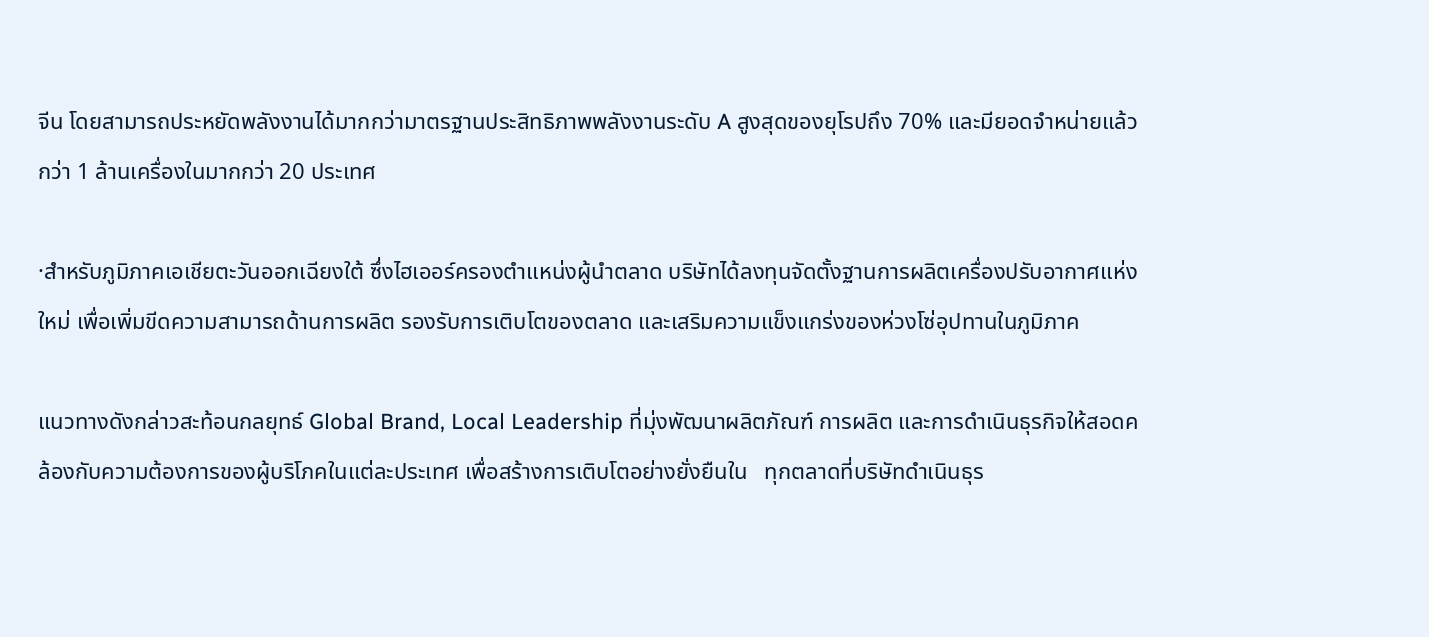จีน โดยสามารถประหยัดพลังงานได้มากกว่ามาตรฐานประสิทธิภาพพลังงานระดับ A สูงสุดของยุโรปถึง 70% และมียอดจำหน่ายแล้วกว่า 1 ล้านเครื่องในมากกว่า 20 ประเทศ

·สำหรับภูมิภาคเอเชียตะวันออกเฉียงใต้ ซึ่งไฮเออร์ครองตำแหน่งผู้นำตลาด บริษัทได้ลงทุนจัดตั้งฐานการผลิตเครื่องปรับอากาศแห่งใหม่ เพื่อเพิ่มขีดความสามารถด้านการผลิต รองรับการเติบโตของตลาด และเสริมความแข็งแกร่งของห่วงโซ่อุปทานในภูมิภาค

แนวทางดังกล่าวสะท้อนกลยุทธ์ Global Brand, Local Leadership ที่มุ่งพัฒนาผลิตภัณฑ์ การผลิต และการดำเนินธุรกิจให้สอดคล้องกับความต้องการของผู้บริโภคในแต่ละประเทศ เพื่อสร้างการเติบโตอย่างยั่งยืนใน   ทุกตลาดที่บริษัทดำเนินธุร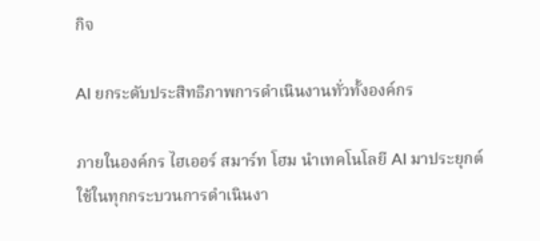กิจ

AI ยกระดับประสิทธิภาพการดำเนินงานทั่วทั้งองค์กร

ภายในองค์กร ไฮเออร์ สมาร์ท โฮม นำเทคโนโลยี AI มาประยุกต์ใช้ในทุกกระบวนการดำเนินงา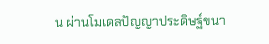น ผ่านโมเดลปัญญาประดิษฐ์ขนา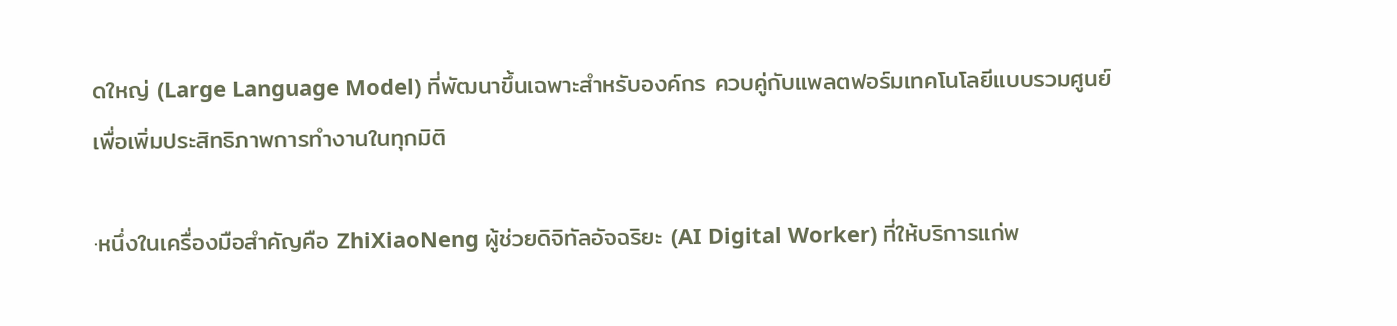ดใหญ่ (Large Language Model) ที่พัฒนาขึ้นเฉพาะสำหรับองค์กร ควบคู่กับแพลตฟอร์มเทคโนโลยีแบบรวมศูนย์ เพื่อเพิ่มประสิทธิภาพการทำงานในทุกมิติ

·หนึ่งในเครื่องมือสำคัญคือ ZhiXiaoNeng ผู้ช่วยดิจิทัลอัจฉริยะ (AI Digital Worker) ที่ให้บริการแก่พ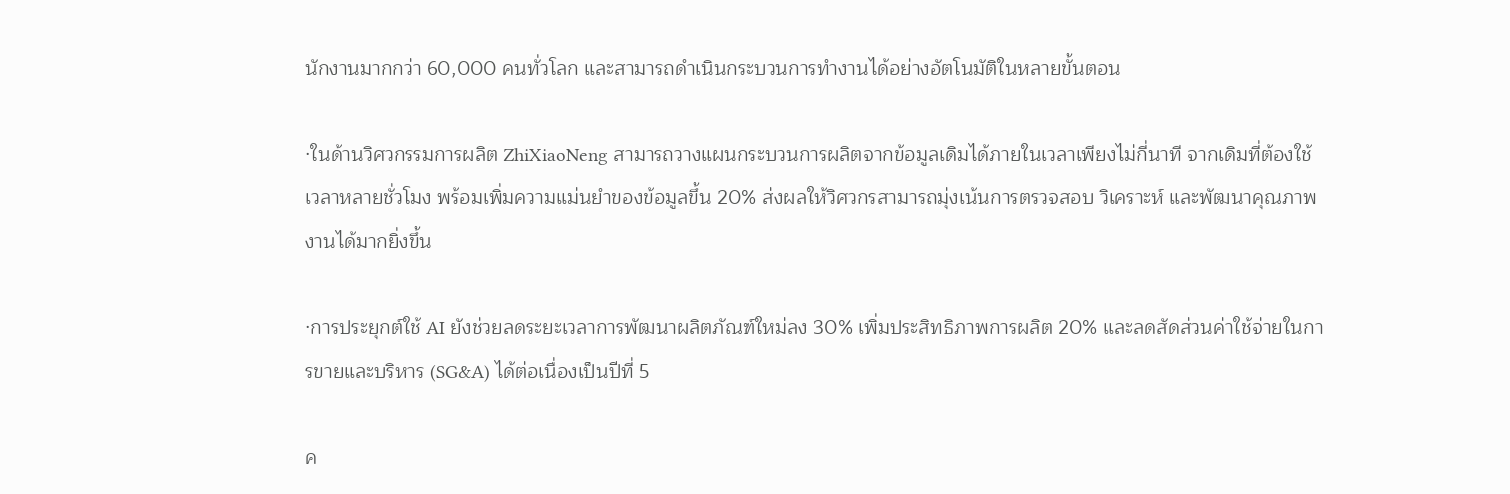นักงานมากกว่า 60,000 คนทั่วโลก และสามารถดำเนินกระบวนการทำงานได้อย่างอัตโนมัติในหลายขั้นตอน

·ในด้านวิศวกรรมการผลิต ZhiXiaoNeng สามารถวางแผนกระบวนการผลิตจากข้อมูลเดิมได้ภายในเวลาเพียงไม่กี่นาที จากเดิมที่ต้องใช้เวลาหลายชั่วโมง พร้อมเพิ่มความแม่นยำของข้อมูลขึ้น 20% ส่งผลให้วิศวกรสามารถมุ่งเน้นการตรวจสอบ วิเคราะห์ และพัฒนาคุณภาพงานได้มากยิ่งขึ้น

·การประยุกต์ใช้ AI ยังช่วยลดระยะเวลาการพัฒนาผลิตภัณฑ์ใหม่ลง 30% เพิ่มประสิทธิภาพการผลิต 20% และลดสัดส่วนค่าใช้จ่ายในการขายและบริหาร (SG&A) ได้ต่อเนื่องเป็นปีที่ 5

ค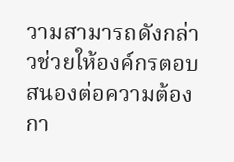วามสามารถดังกล่าวช่วยให้องค์กรตอบสนองต่อความต้องกา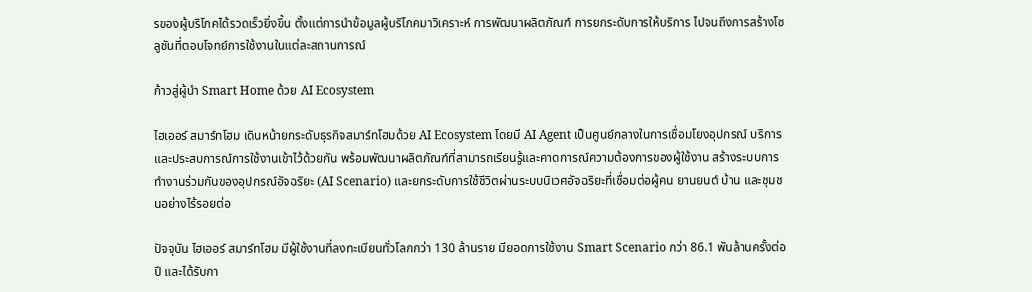รของผู้บริโภคได้รวดเร็วยิ่งขึ้น ตั้งแต่การนำข้อมูลผู้บริโภคมาวิเคราะห์ การพัฒนาผลิตภัณฑ์ การยกระดับการให้บริการ ไปจนถึงการสร้างโซลูชันที่ตอบโจทย์การใช้งานในแต่ละสถานการณ์

ก้าวสู่ผู้นำ Smart Home ด้วย AI Ecosystem

ไฮเออร์ สมาร์ทโฮม เดินหน้ายกระดับธุรกิจสมาร์ทโฮมด้วย AI Ecosystem โดยมี AI Agent เป็นศูนย์กลางในการเชื่อมโยงอุปกรณ์ บริการ และประสบการณ์การใช้งานเข้าไว้ด้วยกัน พร้อมพัฒนาผลิตภัณฑ์ที่สามารถเรียนรู้และคาดการณ์ความต้องการของผู้ใช้งาน สร้างระบบการทำงานร่วมกันของอุปกรณ์อัจฉริยะ (AI Scenario) และยกระดับการใช้ชีวิตผ่านระบบนิเวศอัจฉริยะที่เชื่อมต่อผู้คน ยานยนต์ บ้าน และชุมชนอย่างไร้รอยต่อ

ปัจจุบัน ไฮเออร์ สมาร์ทโฮม มีผู้ใช้งานที่ลงทะเบียนทั่วโลกกว่า 130 ล้านราย มียอดการใช้งาน Smart Scenario กว่า 86.1 พันล้านครั้งต่อปี และได้รับกา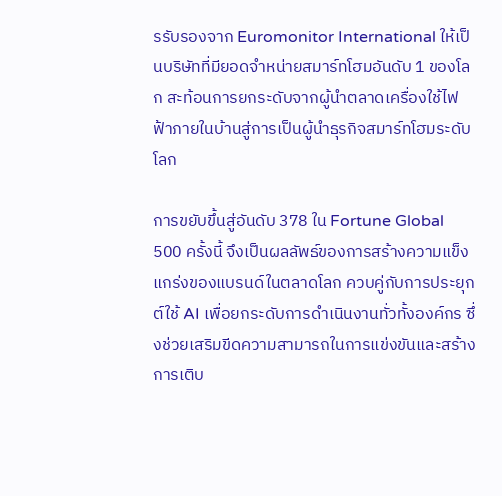รรับรองจาก Euromonitor International ให้เป็นบริษัทที่มียอดจำหน่ายสมาร์ทโฮมอันดับ 1 ของโลก สะท้อนการยกระดับจากผู้นำตลาดเครื่องใช้ไฟฟ้าภายในบ้านสู่การเป็นผู้นำธุรกิจสมาร์ทโฮมระดับโลก

การขยับขึ้นสู่อันดับ 378 ใน Fortune Global 500 ครั้งนี้ จึงเป็นผลลัพธ์ของการสร้างความแข็งแกร่งของแบรนด์ในตลาดโลก ควบคู่กับการประยุกต์ใช้ AI เพื่อยกระดับการดำเนินงานทั่วทั้งองค์กร ซึ่งช่วยเสริมขีดความสามารถในการแข่งขันและสร้างการเติบ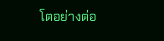โตอย่างต่อ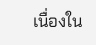เนื่องใน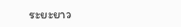ระยะยาว